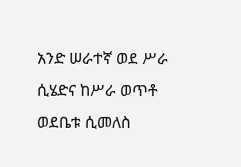አንድ ሠራተኛ ወደ ሥራ ሲሄድና ከሥራ ወጥቶ ወደቤቱ ሲመለስ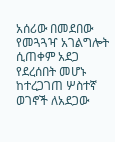አሰሪው በመደበው የመጓጓዣ አገልግሎት ሲጠቀም አደጋ የደረሰበት መሆኑ ከተረጋገጠ ሦስተኛ ወገኖች ለአደጋው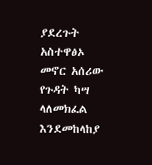ያደረጉት አስተዋፅኦ መኖር አሰሪው የጉዳት ካሣ ላለመክፈል እንደመከላከያ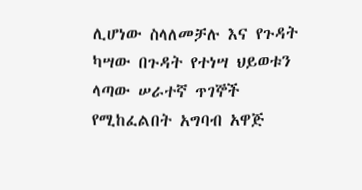ሊሆነው ስላለመቻሉ እና የጉዳት ካሣው በጉዳት የተነሣ ህይወቱን ላጣው ሠራተኛ ጥገኞች የሚከፈልበት አግባብ አዋጅ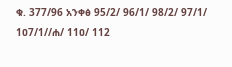ቁ. 377/96 አንቀፅ 95/2/ 96/1/ 98/2/ 97/1/ 1ዐ7/1//ሐ/ 11ዐ/ 112